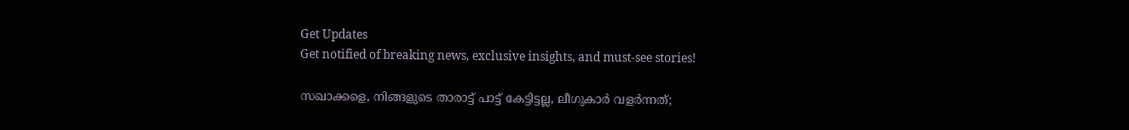Get Updates
Get notified of breaking news, exclusive insights, and must-see stories!

സഖാക്കളെ, നിങ്ങളുടെ താരാട്ട് പാട്ട് കേട്ടിട്ടല്ല, ലീഗുകാർ വളർന്നത്;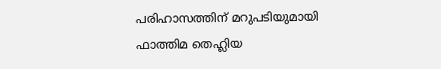പരിഹാസത്തിന് മറുപടിയുമായി ഫാത്തിമ തെഹ്ലിയ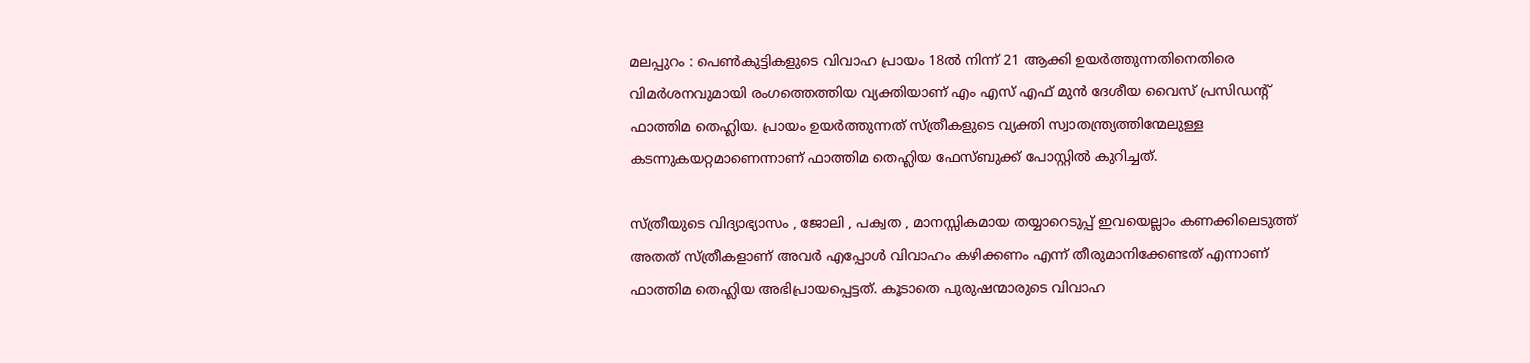മലപ്പുറം : പെണ്‍കുട്ടികളുടെ വിവാഹ പ്രായം 18ല്‍ നിന്ന് 21 ആക്കി ഉയര്‍ത്തുന്നതിനെതിരെ വിമര്‍ശനവുമായി രംഗത്തെത്തിയ വ്യക്തിയാണ് എം എസ് എഫ് മുന്‍ ദേശീയ വൈസ് പ്രസിഡന്റ് ഫാത്തിമ തെഹ്ലിയ. പ്രായം ഉയര്‍ത്തുന്നത് സ്ത്രീകളുടെ വ്യക്തി സ്വാതന്ത്ര്യത്തിന്മേലുള്ള കടന്നുകയറ്റമാണെന്നാണ് ഫാത്തിമ തെഹ്ലിയ ഫേസ്ബുക്ക് പോസ്റ്റില്‍ കുറിച്ചത്.

സ്ത്രീയുടെ വിദ്യാഭ്യാസം , ജോലി , പക്വത , മാനസ്സികമായ തയ്യാറെടുപ്പ് ഇവയെല്ലാം കണക്കിലെടുത്ത് അതത് സ്ത്രീകളാണ് അവര്‍ എപ്പോള്‍ വിവാഹം കഴിക്കണം എന്ന് തീരുമാനിക്കേണ്ടത് എന്നാണ് ഫാത്തിമ തെഹ്ലിയ അഭിപ്രായപ്പെട്ടത്. കൂടാതെ പുരുഷന്മാരുടെ വിവാഹ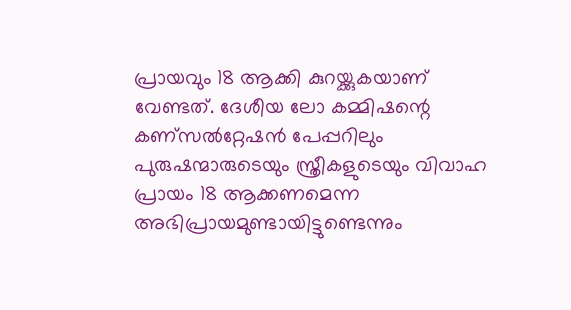പ്രായവും 18 ആക്കി കുറയ്ക്കുകയാണ് വേണ്ടത്. ദേശീയ ലോ കമ്മിഷന്റെ കണ്‌സല്‍റ്റേഷന്‍ പേപ്പറിലും പുരുഷന്മാരുടെയും സ്ത്രീകളുടെയും വിവാഹ പ്രായം 18 ആക്കണമെന്ന അഭിപ്രായമുണ്ടായിട്ടുണ്ടെന്നും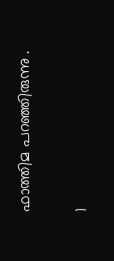ഫാത്തിമ പറഞ്ഞിരുന്നു .

1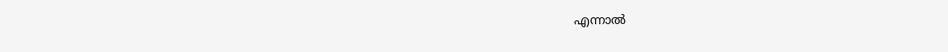എന്നാല്‍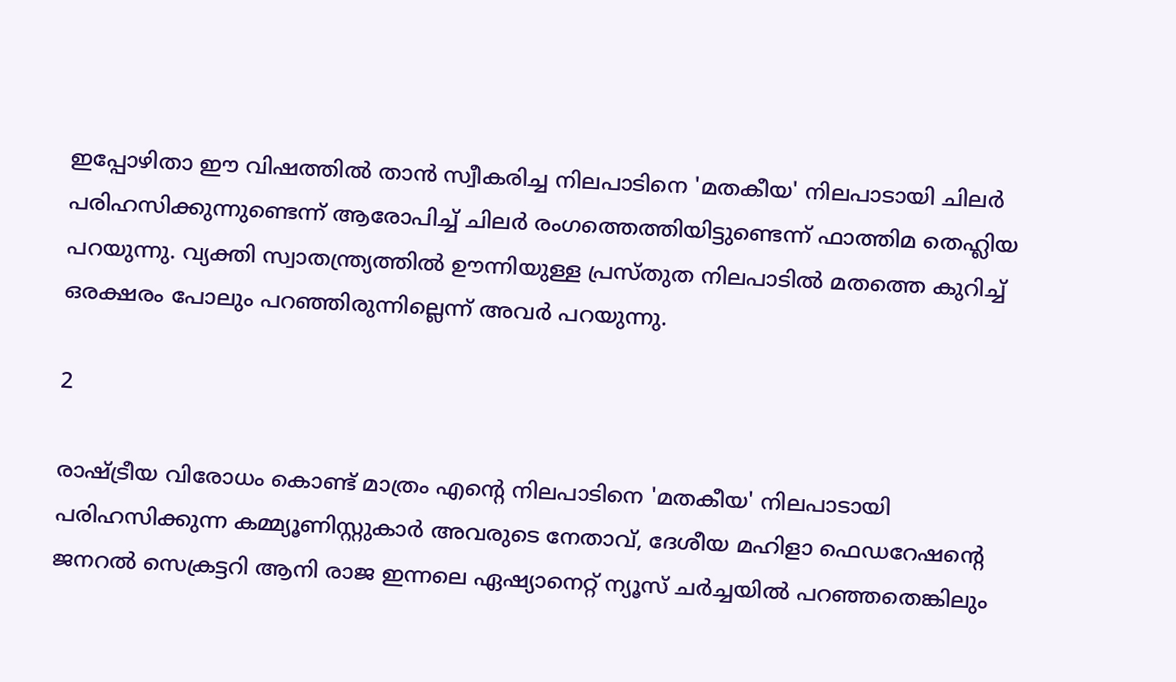ഇപ്പോഴിതാ ഈ വിഷത്തില്‍ താന്‍ സ്വീകരിച്ച നിലപാടിനെ 'മതകീയ' നിലപാടായി ചിലര്‍ പരിഹസിക്കുന്നുണ്ടെന്ന് ആരോപിച്ച് ചിലര്‍ രംഗത്തെത്തിയിട്ടുണ്ടെന്ന് ഫാത്തിമ തെഹ്ലിയ പറയുന്നു. വ്യക്തി സ്വാതന്ത്ര്യത്തില്‍ ഊന്നിയുള്ള പ്രസ്തുത നിലപാടില്‍ മതത്തെ കുറിച്ച് ഒരക്ഷരം പോലും പറഞ്ഞിരുന്നില്ലെന്ന് അവര്‍ പറയുന്നു.

2

രാഷ്ട്രീയ വിരോധം കൊണ്ട് മാത്രം എന്റെ നിലപാടിനെ 'മതകീയ' നിലപാടായി പരിഹസിക്കുന്ന കമ്മ്യൂണിസ്റ്റുകാര്‍ അവരുടെ നേതാവ്, ദേശീയ മഹിളാ ഫെഡറേഷന്റെ ജനറല്‍ സെക്രട്ടറി ആനി രാജ ഇന്നലെ ഏഷ്യാനെറ്റ് ന്യൂസ് ചര്‍ച്ചയില്‍ പറഞ്ഞതെങ്കിലും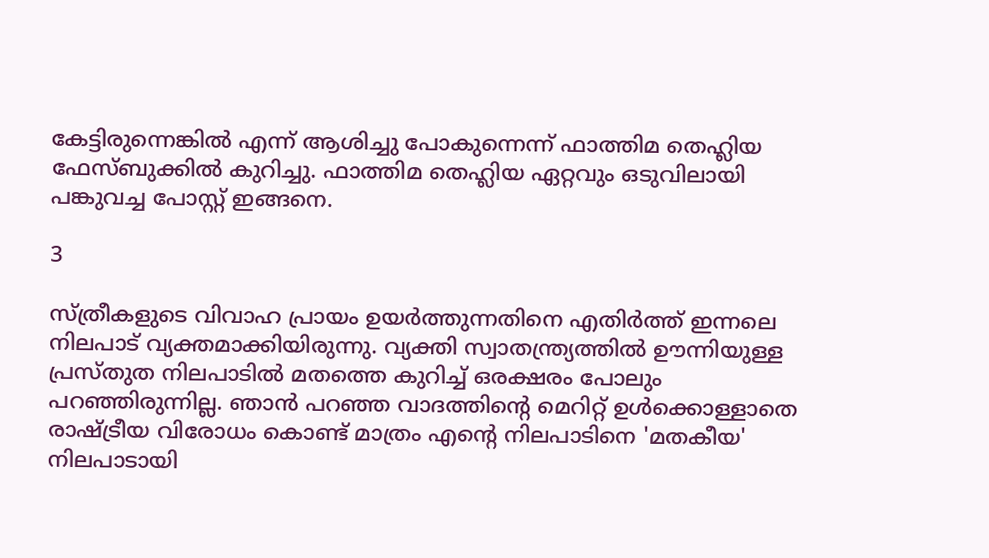കേട്ടിരുന്നെങ്കില്‍ എന്ന് ആശിച്ചു പോകുന്നെന്ന് ഫാത്തിമ തെഹ്ലിയ ഫേസ്ബുക്കില്‍ കുറിച്ചു. ഫാത്തിമ തെഹ്ലിയ ഏറ്റവും ഒടുവിലായി പങ്കുവച്ച പോസ്റ്റ് ഇങ്ങനെ.

3

സ്ത്രീകളുടെ വിവാഹ പ്രായം ഉയര്‍ത്തുന്നതിനെ എതിര്‍ത്ത് ഇന്നലെ നിലപാട് വ്യക്തമാക്കിയിരുന്നു. വ്യക്തി സ്വാതന്ത്ര്യത്തില്‍ ഊന്നിയുള്ള പ്രസ്തുത നിലപാടില്‍ മതത്തെ കുറിച്ച് ഒരക്ഷരം പോലും പറഞ്ഞിരുന്നില്ല. ഞാന്‍ പറഞ്ഞ വാദത്തിന്റെ മെറിറ്റ് ഉള്‍ക്കൊള്ളാതെ രാഷ്ട്രീയ വിരോധം കൊണ്ട് മാത്രം എന്റെ നിലപാടിനെ 'മതകീയ' നിലപാടായി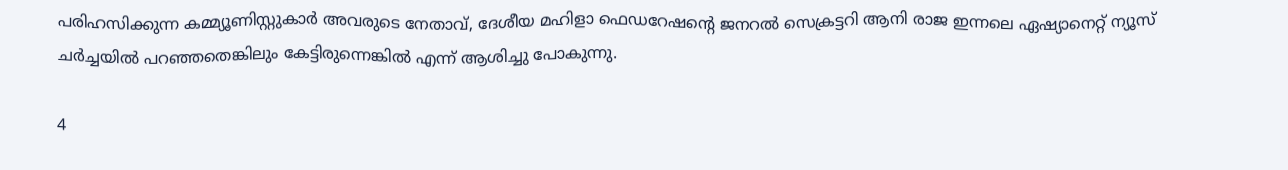പരിഹസിക്കുന്ന കമ്മ്യൂണിസ്റ്റുകാര്‍ അവരുടെ നേതാവ്, ദേശീയ മഹിളാ ഫെഡറേഷന്റെ ജനറല്‍ സെക്രട്ടറി ആനി രാജ ഇന്നലെ ഏഷ്യാനെറ്റ് ന്യൂസ് ചര്‍ച്ചയില്‍ പറഞ്ഞതെങ്കിലും കേട്ടിരുന്നെങ്കില്‍ എന്ന് ആശിച്ചു പോകുന്നു.

4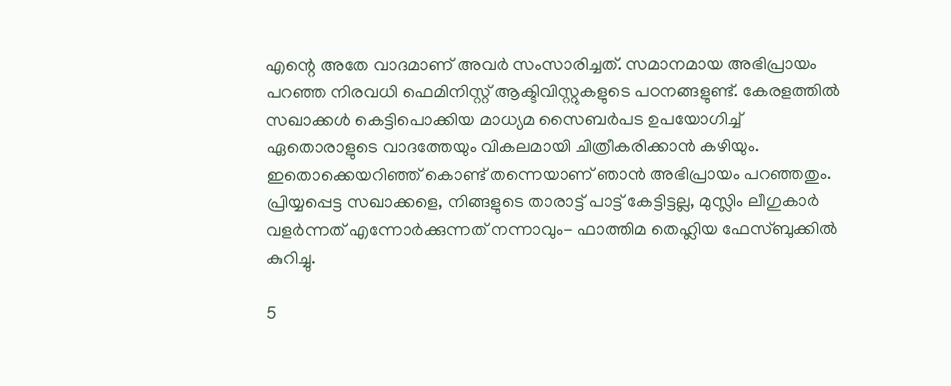എന്റെ അതേ വാദമാണ് അവര്‍ സംസാരിച്ചത്. സമാനമായ അഭിപ്രായം പറഞ്ഞ നിരവധി ഫെമിനിസ്റ്റ് ആക്ടിവിസ്റ്റുകളുടെ പഠനങ്ങളുണ്ട്. കേരളത്തില്‍ സഖാക്കള്‍ കെട്ടിപൊക്കിയ മാധ്യമ സൈബര്‍പട ഉപയോഗിച്ച് ഏതൊരാളുടെ വാദത്തേയും വികലമായി ചിത്രീകരിക്കാന്‍ കഴിയും. ഇതൊക്കെയറിഞ്ഞ് കൊണ്ട് തന്നെയാണ് ഞാന്‍ അഭിപ്രായം പറഞ്ഞതും. പ്രിയ്യപ്പെട്ട സഖാക്കളെ, നിങ്ങളുടെ താരാട്ട് പാട്ട് കേട്ടിട്ടല്ല, മുസ്ലിം ലീഗുകാര്‍ വളര്‍ന്നത് എന്നോര്‍ക്കുന്നത് നന്നാവും- ഫാത്തിമ തെഹ്ലിയ ഫേസ്ബുക്കില്‍ കുറിച്ചു.

5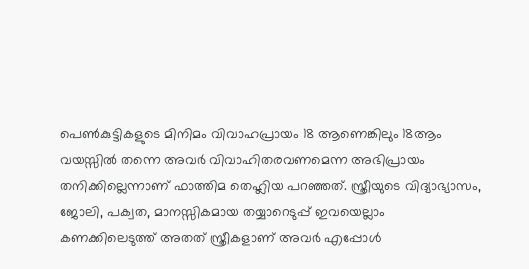പെണ്‍കുട്ടികളുടെ മിനിമം വിവാഹപ്രായം 18 ആണെങ്കിലും 18ആം വയസ്സില്‍ തന്നെ അവര്‍ വിവാഹിതരവണമെന്ന അഭിപ്രായം തനിക്കില്ലെന്നാണ് ഫാത്തിമ തെഹ്ലിയ പറഞ്ഞത്. സ്ത്രീയുടെ വിദ്യാഭ്യാസം, ജോലി, പക്വത, മാനസ്സികമായ തയ്യാറെടുപ്പ് ഇവയെല്ലാം കണക്കിലെടുത്ത് അതത് സ്ത്രീകളാണ് അവര്‍ എപ്പോള്‍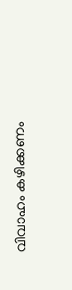വിവാഹം കഴിക്കണം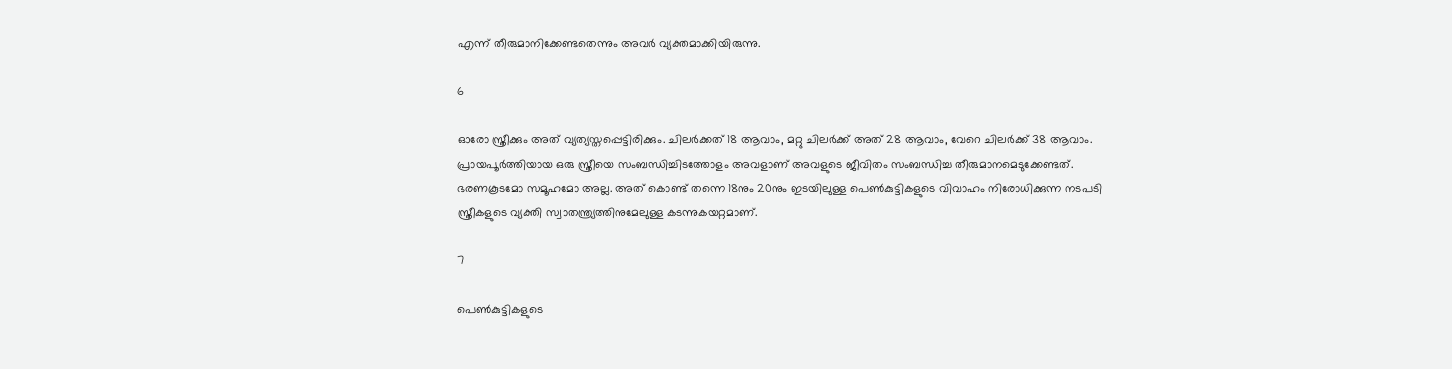എന്ന് തീരുമാനിക്കേണ്ടതെന്നും അവര്‍ വ്യക്തമാക്കിയിരുന്നു.

6

ഓരോ സ്ത്രീക്കും അത് വ്യത്യസ്തപ്പെട്ടിരിക്കും. ചിലര്‍ക്കത് 18 ആവാം, മറ്റു ചിലര്‍ക്ക് അത് 28 ആവാം, വേറെ ചിലര്‍ക്ക് 38 ആവാം. പ്രായപൂര്‍ത്തിയായ ഒരു സ്ത്രീയെ സംബന്ധിച്ചിടത്തോളം അവളാണ് അവളുടെ ജീവിതം സംബന്ധിച്ച തീരുമാനമെടുക്കേണ്ടത്. ഭരണകൂടമോ സമൂഹമോ അല്ല. അത് കൊണ്ട് തന്നെ 18നും 20നും ഇടയിലുള്ള പെണ്‍കുട്ടികളുടെ വിവാഹം നിരോധിക്കുന്ന നടപടി സ്ത്രീകളുടെ വ്യക്തി സ്വാതന്ത്ര്യത്തിനുമേലുള്ള കടന്നുകയറ്റമാണ്.

7

പെണ്‍കുട്ടികളുടെ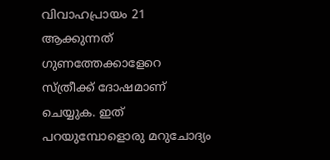വിവാഹപ്രായം 21 ആക്കുന്നത് ഗുണത്തേക്കാളേറെ സ്ത്രീക്ക് ദോഷമാണ് ചെയ്യുക. ഇത് പറയുമ്പോളൊരു മറുചോദ്യം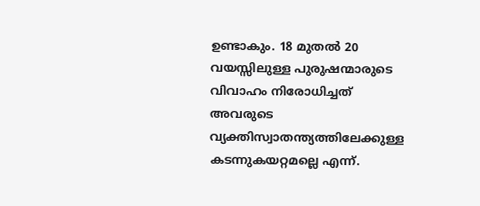ഉണ്ടാകും. 18 മുതല്‍ 20 വയസ്സിലുള്ള പുരുഷന്മാരുടെ വിവാഹം നിരോധിച്ചത് അവരുടെ വ്യക്തിസ്വാതന്ത്യത്തിലേക്കുള്ള കടന്നുകയറ്റമല്ലെ എന്ന്.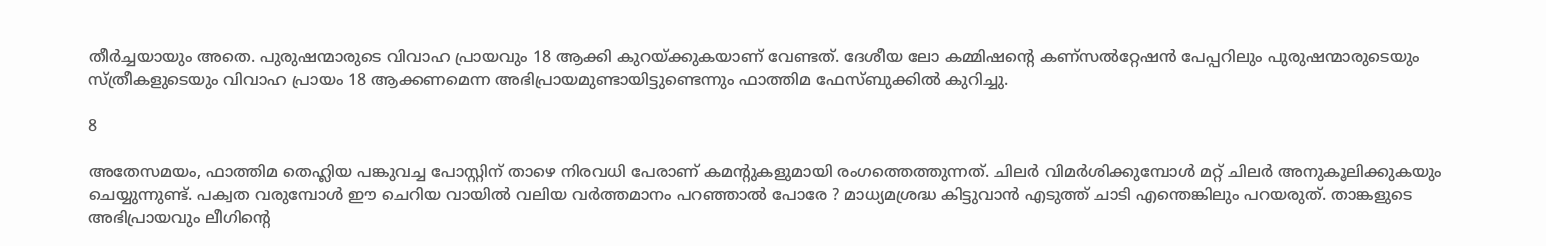തീര്‍ച്ചയായും അതെ. പുരുഷന്മാരുടെ വിവാഹ പ്രായവും 18 ആക്കി കുറയ്ക്കുകയാണ് വേണ്ടത്. ദേശീയ ലോ കമ്മിഷന്റെ കണ്‌സല്‍റ്റേഷന്‍ പേപ്പറിലും പുരുഷന്മാരുടെയും സ്ത്രീകളുടെയും വിവാഹ പ്രായം 18 ആക്കണമെന്ന അഭിപ്രായമുണ്ടായിട്ടുണ്ടെന്നും ഫാത്തിമ ഫേസ്ബുക്കില്‍ കുറിച്ചു.

8

അതേസമയം, ഫാത്തിമ തെഹ്ലിയ പങ്കുവച്ച പോസ്റ്റിന് താഴെ നിരവധി പേരാണ് കമന്റുകളുമായി രംഗത്തെത്തുന്നത്. ചിലര്‍ വിമര്‍ശിക്കുമ്പോള്‍ മറ്റ് ചിലര്‍ അനുകൂലിക്കുകയും ചെയ്യുന്നുണ്ട്. പക്വത വരുമ്പോള്‍ ഈ ചെറിയ വായില്‍ വലിയ വര്‍ത്തമാനം പറഞ്ഞാല്‍ പോരേ ? മാധ്യമശ്രദ്ധ കിട്ടുവാന്‍ എടുത്ത് ചാടി എന്തെങ്കിലും പറയരുത്. താങ്കളുടെ അഭിപ്രായവും ലീഗിന്റെ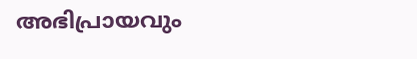അഭിപ്രായവും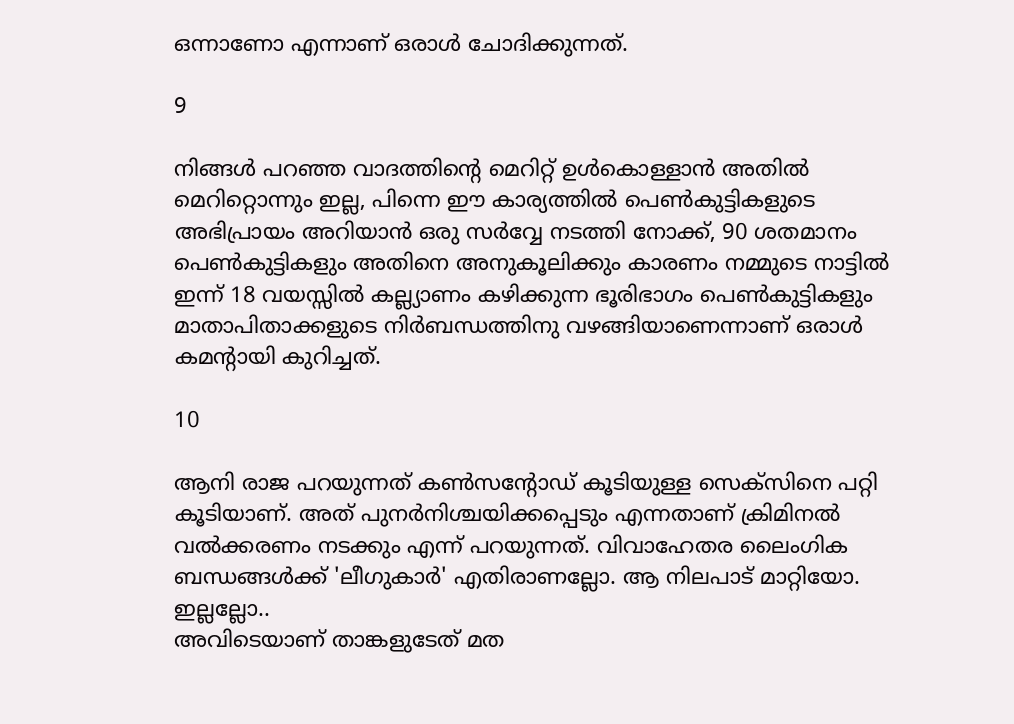ഒന്നാണോ എന്നാണ് ഒരാള്‍ ചോദിക്കുന്നത്.

9

നിങ്ങള്‍ പറഞ്ഞ വാദത്തിന്റെ മെറിറ്റ് ഉള്‍കൊള്ളാന്‍ അതില്‍ മെറിറ്റൊന്നും ഇല്ല, പിന്നെ ഈ കാര്യത്തില്‍ പെണ്‍കുട്ടികളുടെ അഭിപ്രായം അറിയാന്‍ ഒരു സര്‍വ്വേ നടത്തി നോക്ക്, 90 ശതമാനം പെണ്‍കുട്ടികളും അതിനെ അനുകൂലിക്കും കാരണം നമ്മുടെ നാട്ടില്‍ ഇന്ന് 18 വയസ്സില്‍ കല്ല്യാണം കഴിക്കുന്ന ഭൂരിഭാഗം പെണ്‍കുട്ടികളും മാതാപിതാക്കളുടെ നിര്‍ബന്ധത്തിനു വഴങ്ങിയാണെന്നാണ് ഒരാള്‍ കമന്റായി കുറിച്ചത്.

10

ആനി രാജ പറയുന്നത് കണ്‍സന്റോഡ് കൂടിയുള്ള സെക്‌സിനെ പറ്റി കൂടിയാണ്. അത് പുനര്‍നിശ്ചയിക്കപ്പെടും എന്നതാണ് ക്രിമിനല്‍ വല്‍ക്കരണം നടക്കും എന്ന് പറയുന്നത്. വിവാഹേതര ലൈംഗിക ബന്ധങ്ങള്‍ക്ക് 'ലീഗുകാര്‍' എതിരാണല്ലോ. ആ നിലപാട് മാറ്റിയോ. ഇല്ലല്ലോ..
അവിടെയാണ് താങ്കളുടേത് മത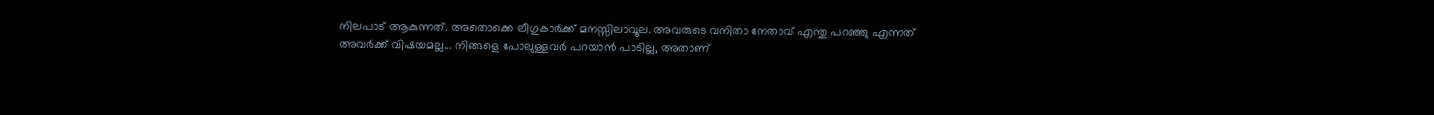നിലപാട് ആകുന്നത്. അതൊക്കെ ലീഗുകാര്‍ക്ക് മനസ്സിലാവൂല. അവരുടെ വനിതാ നേതാവ് എന്തു പറഞ്ഞു എന്നത് അവര്‍ക്ക് വിഷയമല്ല... നിങ്ങളെ പോലുള്ളവര്‍ പറയാന്‍ പാടില്ല, അതാണ്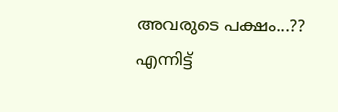അവരുടെ പക്ഷം...?? എന്നിട്ട്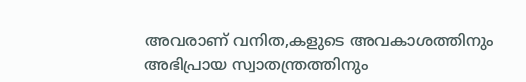അവരാണ് വനിത,കളുടെ അവകാശത്തിനും അഭിപ്രായ സ്വാതന്ത്രത്തിനും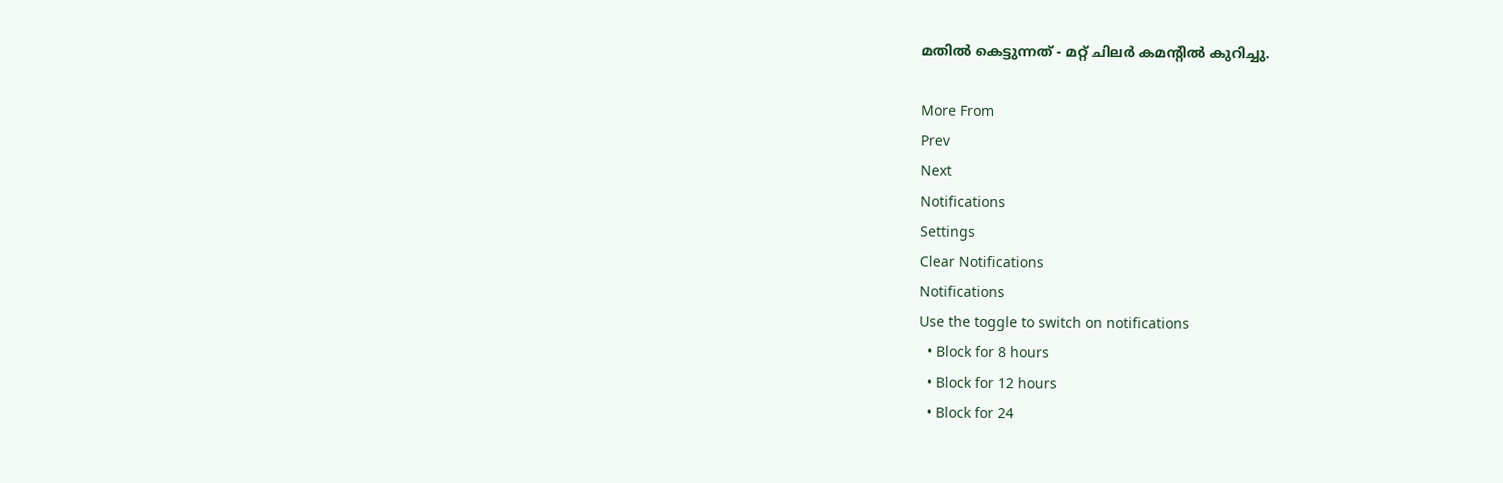മതില്‍ കെട്ടുന്നത് - മറ്റ് ചിലര്‍ കമന്റില്‍ കുറിച്ചു.

More From
Prev
Next
Notifications
Settings
Clear Notifications
Notifications
Use the toggle to switch on notifications
  • Block for 8 hours
  • Block for 12 hours
  • Block for 24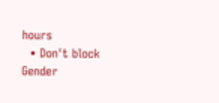hours
  • Don't block
Gender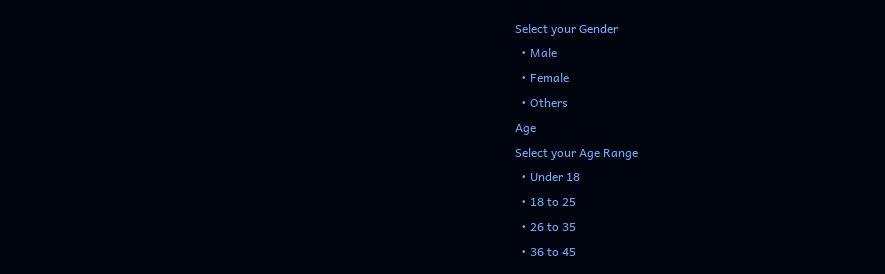Select your Gender
  • Male
  • Female
  • Others
Age
Select your Age Range
  • Under 18
  • 18 to 25
  • 26 to 35
  • 36 to 45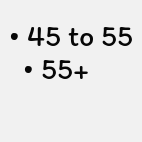• 45 to 55
  • 55+